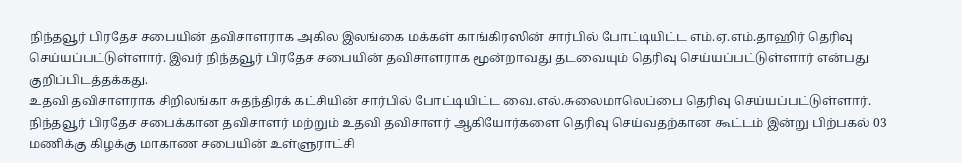நிந்தவூர் பிரதேச சபையின் தவிசாளராக அகில இலங்கை மக்கள் காங்கிரஸின் சார்பில் போட்டியிட்ட எம்.ஏ.எம்.தாஹிர் தெரிவு செய்யப்பட்டுள்ளார். இவர் நிந்தவூர் பிரதேச சபையின் தவிசாளராக மூன்றாவது தடவையும் தெரிவு செய்யப்பட்டுள்ளார் என்பது குறிப்பிடத்தக்கது.
உதவி தவிசாளராக சிறிலங்கா சுதந்திரக் கட்சியின் சார்பில் போட்டியிட்ட வை.எல்.சுலைமாலெப்பை தெரிவு செய்யப்பட்டுள்ளார்.
நிந்தவூர் பிரதேச சபைக்கான தவிசாளர் மற்றும் உதவி தவிசாளர் ஆகியோர்களை தெரிவு செய்வதற்கான கூட்டம் இன்று பிற்பகல் 03 மணிக்கு கிழக்கு மாகாண சபையின் உள்ளுராட்சி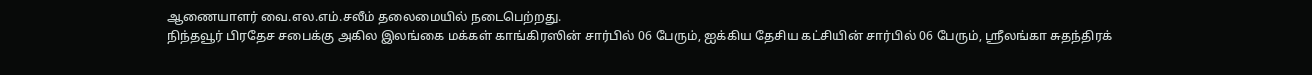ஆணையாளர் வை.எல.எம்.சலீம் தலைமையில் நடைபெற்றது.
நிந்தவூர் பிரதேச சபைக்கு அகில இலங்கை மக்கள் காங்கிரஸின் சார்பில் 06 பேரும், ஐக்கிய தேசிய கட்சியின் சார்பில் 06 பேரும், ஸ்ரீலங்கா சுதந்திரக்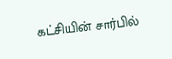கட்சியின் சார்பில்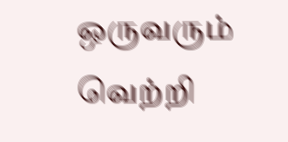ஒருவரும் வெற்றி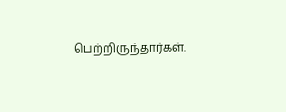பெற்றிருந்தார்கள்.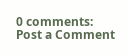0 comments:
Post a Comment